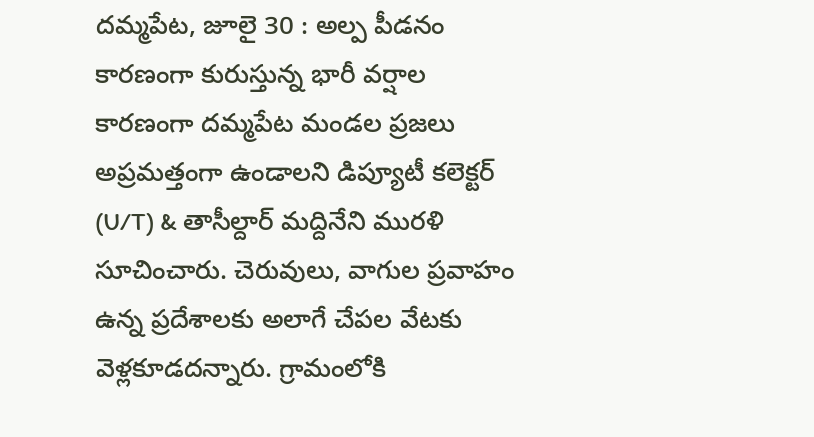దమ్మపేట, జూలై 30 : అల్ప పీడనం కారణంగా కురుస్తున్న భారీ వర్షాల కారణంగా దమ్మపేట మండల ప్రజలు అప్రమత్తంగా ఉండాలని డిప్యూటీ కలెక్టర్ (U/T) & తాసీల్దార్ మద్దినేని మురళి సూచించారు. చెరువులు, వాగుల ప్రవాహం ఉన్న ప్రదేశాలకు అలాగే చేపల వేటకు వెళ్లకూడదన్నారు. గ్రామంలోకి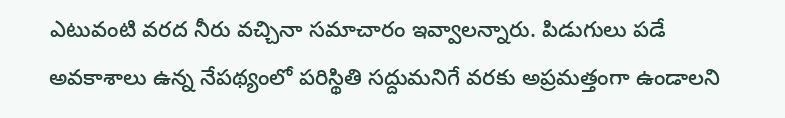ఎటువంటి వరద నీరు వచ్చినా సమాచారం ఇవ్వాలన్నారు. పిడుగులు పడే అవకాశాలు ఉన్న నేపథ్యంలో పరిస్థితి సద్దుమనిగే వరకు అప్రమత్తంగా ఉండాలని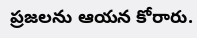ప్రజలను ఆయన కోరారు.